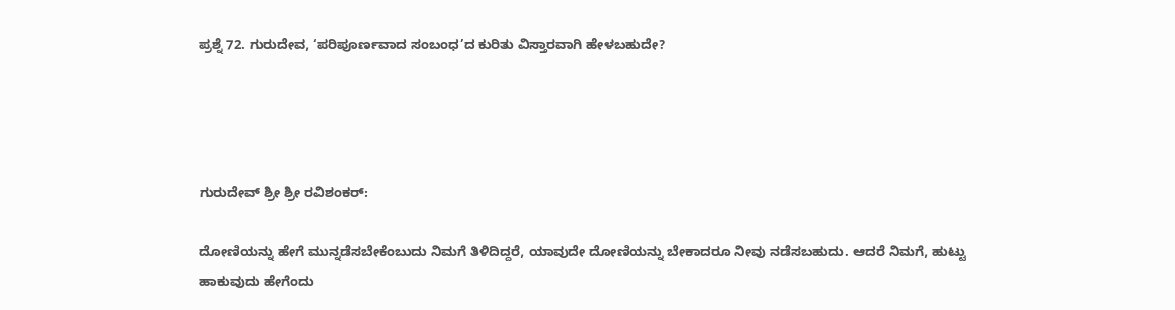ಪ್ರಶ್ನೆ 72. ಗುರುದೇವ, ‘ಪರಿಪೂರ್ಣವಾದ ಸಂಬಂಧ’ದ ಕುರಿತು ವಿಸ್ತಾರವಾಗಿ ಹೇಳಬಹುದೇ?




ಗುರುದೇವ್ ಶ್ರೀ ಶ್ರೀ ರವಿಶಂಕರ್:

ದೋಣಿಯನ್ನು ಹೇಗೆ ಮುನ್ನಡೆಸಬೇಕೆಂಬುದು ನಿಮಗೆ ತಿಳಿದಿದ್ದರೆ, ಯಾವುದೇ ದೋಣಿಯನ್ನು ಬೇಕಾದರೂ ನೀವು ನಡೆಸಬಹುದು. ಆದರೆ ನಿಮಗೆ, ಹುಟ್ಟು ಹಾಕುವುದು ಹೇಗೆಂದು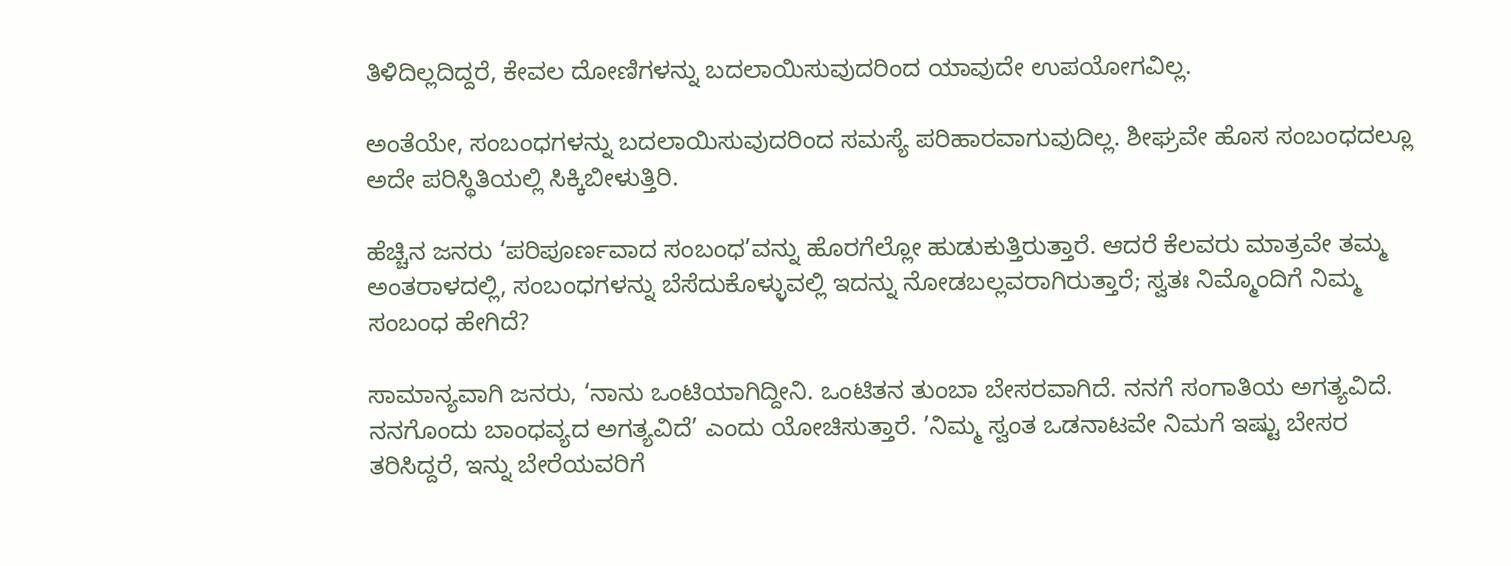ತಿಳಿದಿಲ್ಲದಿದ್ದರೆ, ಕೇವಲ ದೋಣಿಗಳನ್ನು ಬದಲಾಯಿಸುವುದರಿಂದ ಯಾವುದೇ ಉಪಯೋಗವಿಲ್ಲ.

ಅಂತೆಯೇ, ಸಂಬಂಧಗಳನ್ನು ಬದಲಾಯಿಸುವುದರಿಂದ ಸಮಸ್ಯೆ ಪರಿಹಾರವಾಗುವುದಿಲ್ಲ. ಶೀಘ್ರವೇ ಹೊಸ ಸಂಬಂಧದಲ್ಲೂ ಅದೇ ಪರಿಸ್ಥಿತಿಯಲ್ಲಿ ಸಿಕ್ಕಿಬೀಳುತ್ತಿರಿ.

ಹೆಚ್ಚಿನ ಜನರು ‘ಪರಿಪೂರ್ಣವಾದ ಸಂಬಂಧ’ವನ್ನು ಹೊರಗೆಲ್ಲೋ ಹುಡುಕುತ್ತಿರುತ್ತಾರೆ. ಆದರೆ ಕೆಲವರು ಮಾತ್ರವೇ ತಮ್ಮ ಅಂತರಾಳದಲ್ಲಿ, ಸಂಬಂಧಗಳನ್ನು ಬೆಸೆದುಕೊಳ್ಳುವಲ್ಲಿ ಇದನ್ನು ನೋಡಬಲ್ಲವರಾಗಿರುತ್ತಾರೆ; ಸ್ವತಃ ನಿಮ್ಮೊಂದಿಗೆ ನಿಮ್ಮ ಸಂಬಂಧ ಹೇಗಿದೆ?

ಸಾಮಾನ್ಯವಾಗಿ ಜನರು, ‘ನಾನು ಒಂಟಿಯಾಗಿದ್ದೀನಿ. ಒಂಟಿತನ ತುಂಬಾ ಬೇಸರವಾಗಿದೆ. ನನಗೆ ಸಂಗಾತಿಯ ಅಗತ್ಯವಿದೆ. ನನಗೊಂದು ಬಾಂಧವ್ಯದ ಅಗತ್ಯವಿದೆ’ ಎಂದು ಯೋಚಿಸುತ್ತಾರೆ. ’ನಿಮ್ಮ ಸ್ವಂತ ಒಡನಾಟವೇ ನಿಮಗೆ ಇಷ್ಟು ಬೇಸರ ತರಿಸಿದ್ದರೆ, ಇನ್ನು ಬೇರೆಯವರಿಗೆ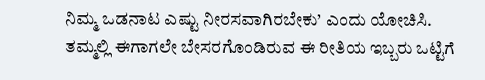ನಿಮ್ಮ ಒಡನಾಟ ಎಷ್ಟು ನೀರಸವಾಗಿರಬೇಕು’ ಎಂದು ಯೋಚಿಸಿ. ತಮ್ಮಲ್ಲಿ ಈಗಾಗಲೇ ಬೇಸರಗೊಂಡಿರುವ ಈ ರೀತಿಯ ಇಬ್ಬರು ಒಟ್ಟಿಗೆ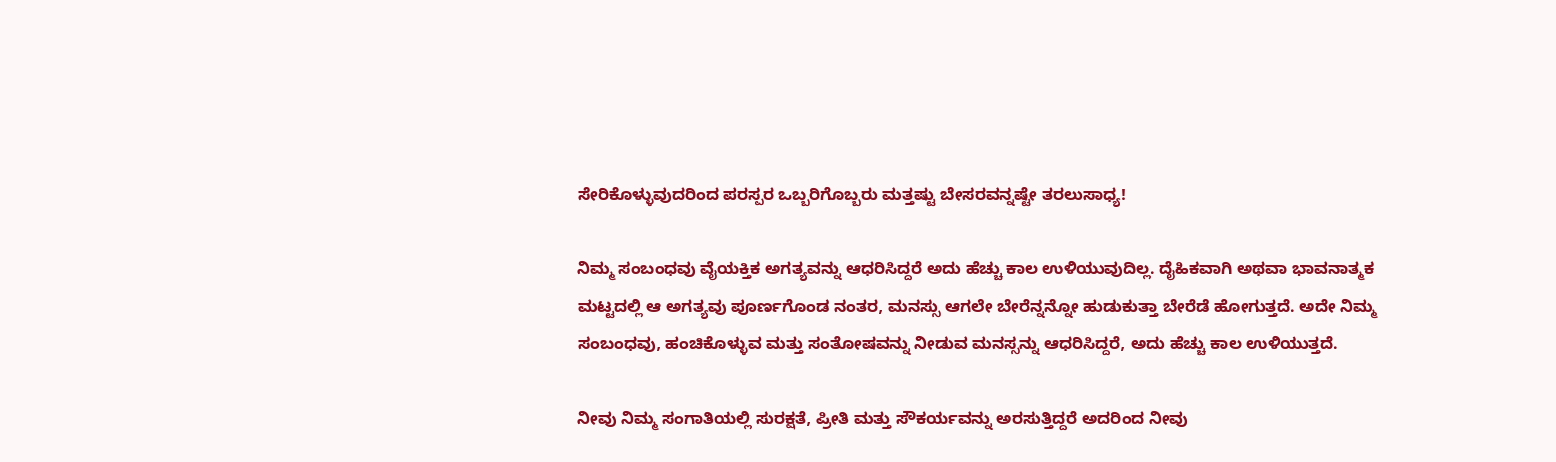ಸೇರಿಕೊಳ್ಳುವುದರಿಂದ ಪರಸ್ಪರ ಒಬ್ಬರಿಗೊಬ್ಬರು ಮತ್ತಷ್ಟು ಬೇಸರವನ್ನಷ್ಟೇ ತರಲುಸಾಧ್ಯ!

ನಿಮ್ಮ ಸಂಬಂಧವು ವೈಯಕ್ತಿಕ ಅಗತ್ಯವನ್ನು ಆಧರಿಸಿದ್ದರೆ ಅದು ಹೆಚ್ಚು ಕಾಲ ಉಳಿಯುವುದಿಲ್ಲ. ದೈಹಿಕವಾಗಿ ಅಥವಾ ಭಾವನಾತ್ಮಕ ಮಟ್ಟದಲ್ಲಿ ಆ ಅಗತ್ಯವು ಪೂರ್ಣಗೊಂಡ ನಂತರ, ಮನಸ್ಸು ಆಗಲೇ ಬೇರೆನ್ನನ್ನೋ ಹುಡುಕುತ್ತಾ ಬೇರೆಡೆ ಹೋಗುತ್ತದೆ. ಅದೇ ನಿಮ್ಮ ಸಂಬಂಧವು, ಹಂಚಿಕೊಳ್ಳುವ ಮತ್ತು ಸಂತೋಷವನ್ನು ನೀಡುವ ಮನಸ್ಸನ್ನು ಆಧರಿಸಿದ್ದರೆ, ಅದು ಹೆಚ್ಚು ಕಾಲ ಉಳಿಯುತ್ತದೆ.

ನೀವು ನಿಮ್ಮ ಸಂಗಾತಿಯಲ್ಲಿ ಸುರಕ್ಷತೆ, ಪ್ರೀತಿ ಮತ್ತು ಸೌಕರ್ಯವನ್ನು ಅರಸುತ್ತಿದ್ದರೆ ಅದರಿಂದ ನೀವು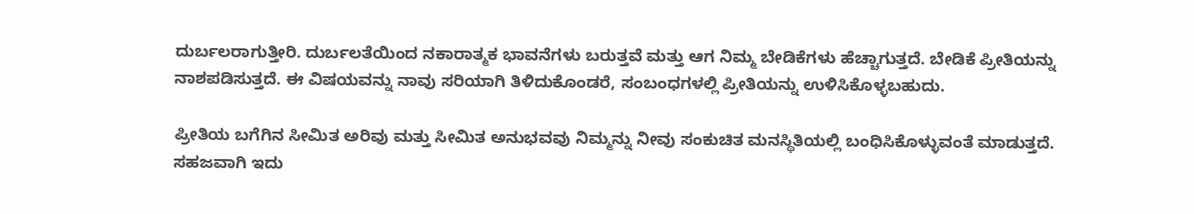ದುರ್ಬಲರಾಗುತ್ತೀರಿ. ದುರ್ಬಲತೆಯಿಂದ ನಕಾರಾತ್ಮಕ ಭಾವನೆಗಳು ಬರುತ್ತವೆ ಮತ್ತು ಆಗ ನಿಮ್ಮ ಬೇಡಿಕೆಗಳು ಹೆಚ್ಚಾಗುತ್ತದೆ. ಬೇಡಿಕೆ ಪ್ರೀತಿಯನ್ನು ನಾಶಪಡಿಸುತ್ತದೆ. ಈ ವಿಷಯವನ್ನು ನಾವು ಸರಿಯಾಗಿ ತಿಳಿದುಕೊಂಡರೆ, ಸಂಬಂಧಗಳಲ್ಲಿ ಪ್ರೀತಿಯನ್ನು ಉಳಿಸಿಕೊಳ್ಳಬಹುದು.

ಪ್ರೀತಿಯ ಬಗೆಗಿನ ಸೀಮಿತ ಅರಿವು ಮತ್ತು ಸೀಮಿತ ಅನುಭವವು ನಿಮ್ಮನ್ನು ನೀವು ಸಂಕುಚಿತ ಮನಸ್ಥಿತಿಯಲ್ಲಿ ಬಂಧಿಸಿಕೊಳ್ಳುವಂತೆ ಮಾಡುತ್ತದೆ. ಸಹಜವಾಗಿ ಇದು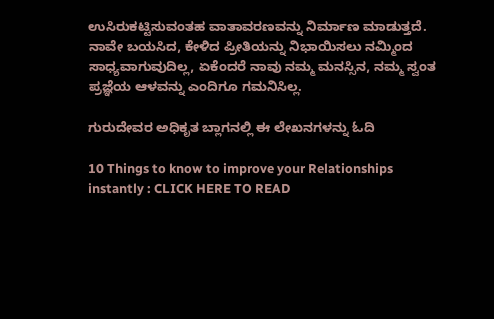ಉಸಿರುಕಟ್ಟಿಸುವಂತಹ ವಾತಾವರಣವನ್ನು ನಿರ್ಮಾಣ ಮಾಡುತ್ತದೆ. ನಾವೇ ಬಯಸಿದ, ಕೇಳಿದ ಪ್ರೀತಿಯನ್ನು ನಿಭಾಯಿಸಲು ನಮ್ಮಿಂದ ಸಾಧ್ಯವಾಗುವುದಿಲ್ಲ, ಏಕೆಂದರೆ ನಾವು ನಮ್ಮ ಮನಸ್ಸಿನ, ನಮ್ಮ ಸ್ವಂತ ಪ್ರಜ್ಞೆಯ ಆಳವನ್ನು ಎಂದಿಗೂ ಗಮನಿಸಿಲ್ಲ.

ಗುರುದೇವರ ಅಧಿಕೃತ ಬ್ಲಾಗನಲ್ಲಿ ಈ ಲೇಖನಗಳನ್ನು ಓದಿ

10 Things to know to improve your Relationships instantly : CLICK HERE TO READ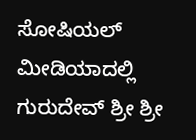ಸೋಷಿಯಲ್ ಮೀಡಿಯಾದಲ್ಲಿ ಗುರುದೇವ್ ಶ್ರೀ ಶ್ರೀ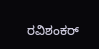ರವಿಶಂಕರ್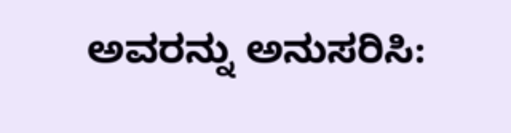ಅವರನ್ನು ಅನುಸರಿಸಿ: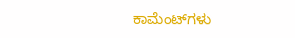ಕಾಮೆಂಟ್‌ಗಳು